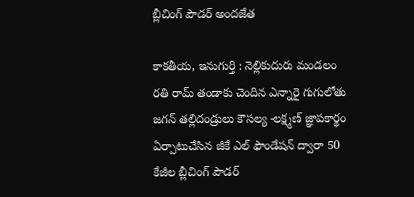బ్లీచింగ్ పౌడర్ అందజేత

కాకతీయ, ఇనుగుర్తి : నెల్లికుదురు మండలం రతి రామ్ తండాకు చెందిన ఎన్నారై గుగులోతు జగన్ తల్లిదండ్రులు కౌసల్య -లక్ష్మణ్ జ్ఞాపకార్థం ఏర్పాటుచేసిన జీకే ఎల్ ఫౌండేషన్ ద్వారా 50 కేజీల బ్లీచింగ్ పౌడర్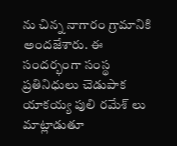ను చిన్న నాగారం గ్రామానికి అందజేశారు. ఈ సందర్భంగా సంస్థ ప్రతినిధులు చెడుపాక యాకయ్య పులి రమేశ్ లు మాట్లాడుతూ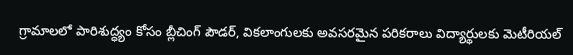గ్రామాలలో పారిశుద్ధ్యం కోసం బ్లీచింగ్ పౌడర్, వికలాంగులకు అవసరమైన పరికరాలు విద్యార్థులకు మెటీరియల్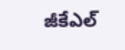జీకేఎల్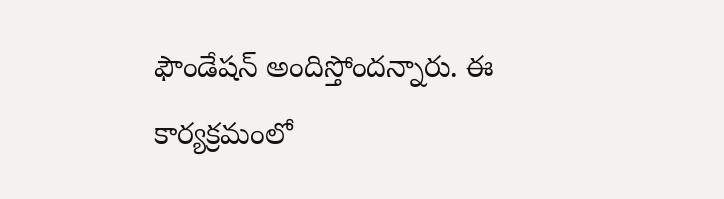ఫౌండేషన్ అందిస్తోందన్నారు. ఈ కార్యక్రమంలో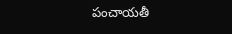పంచాయతీ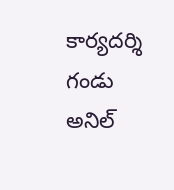కార్యదర్శి గండు అనిల్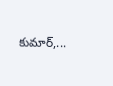కుమార్,...